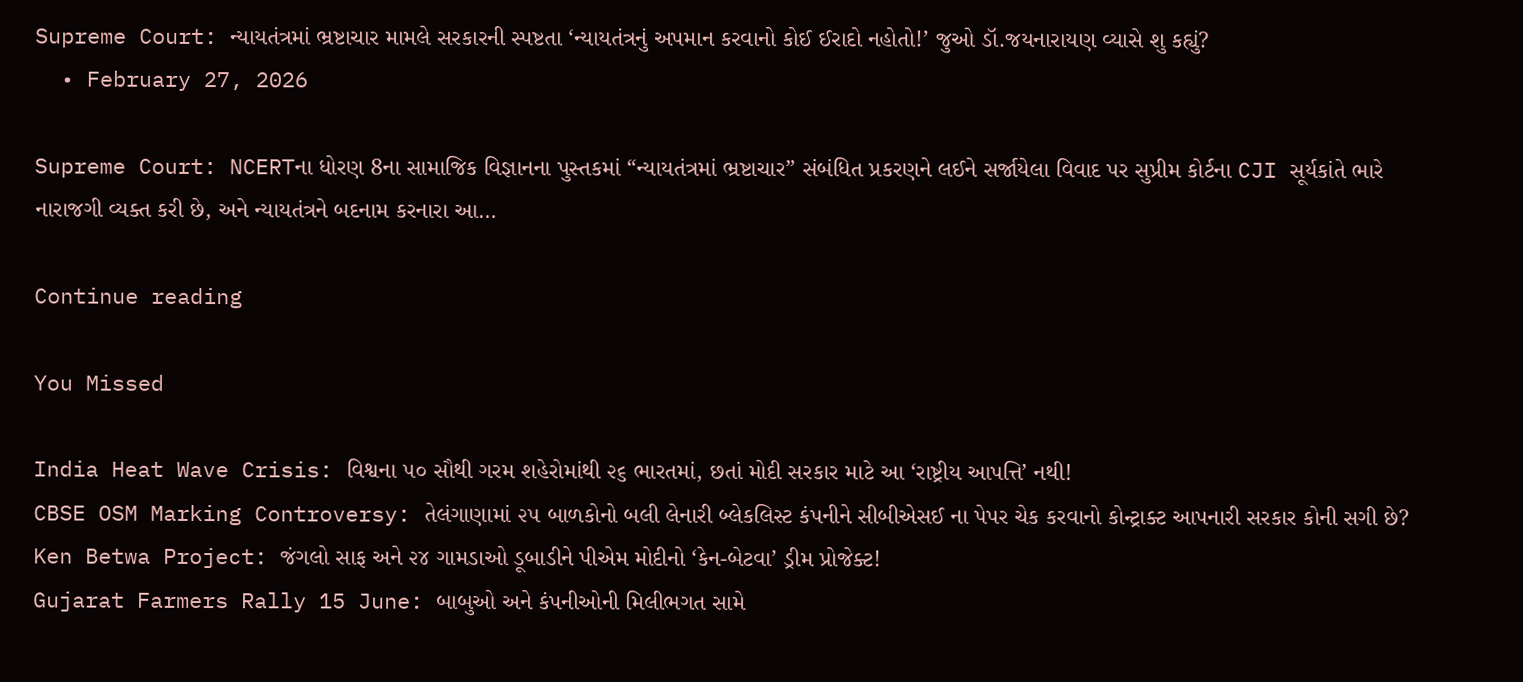Supreme Court: ન્યાયતંત્રમાં ભ્રષ્ટાચાર મામલે સરકારની સ્પષ્ટતા ‘ન્યાયતંત્રનું અપમાન કરવાનો કોઈ ઈરાદો નહોતો!’ જુઓ ડૉ.જયનારાયણ વ્યાસે શુ કહ્યું?
  • February 27, 2026

Supreme Court: NCERTના ધોરણ 8ના સામાજિક વિજ્ઞાનના પુસ્તકમાં “ન્યાયતંત્રમાં ભ્રષ્ટાચાર” સંબંધિત પ્રકરણને લઈને સર્જાયેલા વિવાદ પર સુપ્રીમ કોર્ટના CJI સૂર્યકાંતે ભારે નારાજગી વ્યક્ત કરી છે, અને ન્યાયતંત્રને બદનામ કરનારા આ…

Continue reading

You Missed

India Heat Wave Crisis: વિશ્વના ૫૦ સૌથી ગરમ શહેરોમાંથી ૨૬ ભારતમાં, છતાં મોદી સરકાર માટે આ ‘રાષ્ટ્રીય આપત્તિ’ નથી!
CBSE OSM Marking Controversy: તેલંગાણામાં ૨૫ બાળકોનો બલી લેનારી બ્લેકલિસ્ટ કંપનીને સીબીએસઈ ના પેપર ચેક કરવાનો કોન્ટ્રાક્ટ આપનારી સરકાર કોની સગી છે?
Ken Betwa Project: જંગલો સાફ અને ૨૪ ગામડાઓ ડૂબાડીને પીએમ મોદીનો ‘કેન-બેટવા’ ડ્રીમ પ્રોજેક્ટ!
Gujarat Farmers Rally 15 June: બાબુઓ અને કંપનીઓની મિલીભગત સામે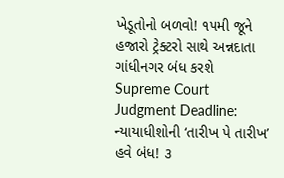ખેડૂતોનો બળવો! ૧૫મી જૂને હજારો ટ્રેક્ટરો સાથે અન્નદાતા ગાંધીનગર બંધ કરશે
Supreme Court Judgment Deadline: ન્યાયાધીશોની ‘તારીખ પે તારીખ’ હવે બંધ! ૩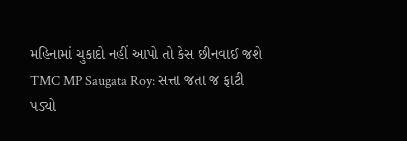મહિનામાં ચુકાદો નહીં આપો તો કેસ છીનવાઈ જશે
TMC MP Saugata Roy: સત્તા જતા જ ફાટી પડ્યો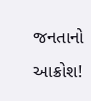જનતાનો આક્રોશ!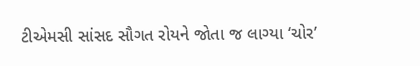ટીએમસી સાંસદ સૌગત રોયને જોતા જ લાગ્યા ‘ચોર’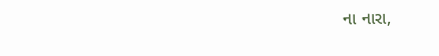ના નારા,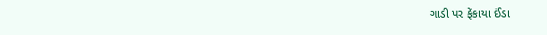ગાડી પર ફેંકાયા ઈંડા